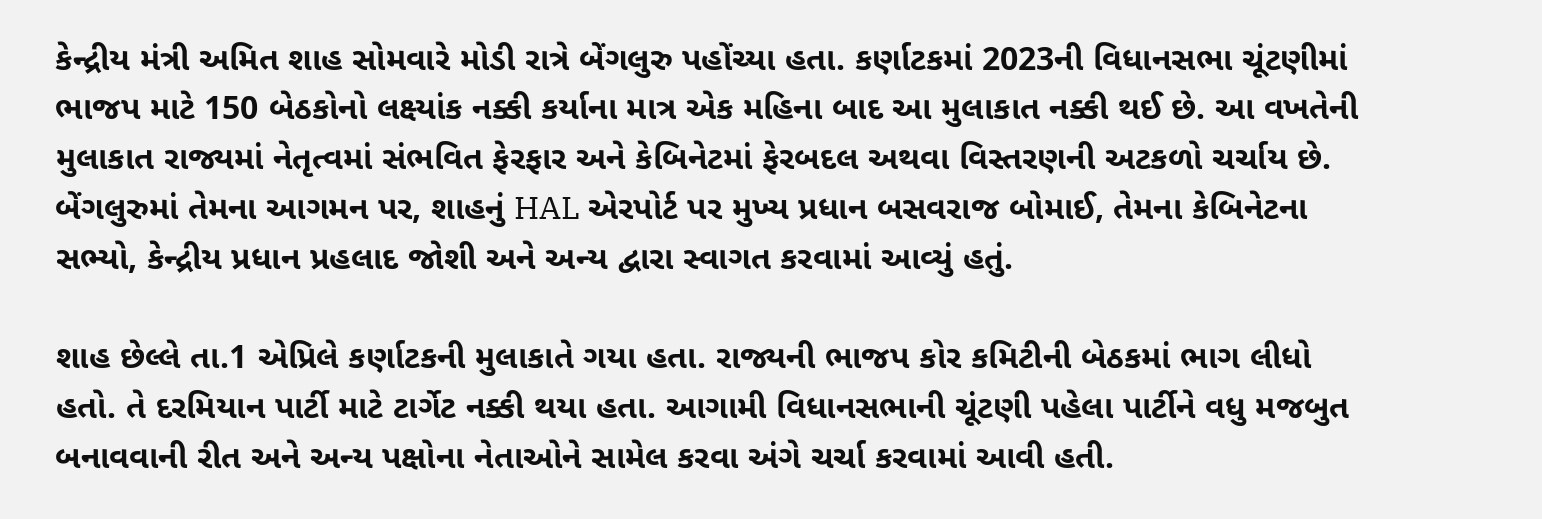કેન્દ્રીય મંત્રી અમિત શાહ સોમવારે મોડી રાત્રે બેંગલુરુ પહોંચ્યા હતા. કર્ણાટકમાં 2023ની વિધાનસભા ચૂંટણીમાં ભાજપ માટે 150 બેઠકોનો લક્ષ્યાંક નક્કી કર્યાના માત્ર એક મહિના બાદ આ મુલાકાત નક્કી થઈ છે. આ વખતેની મુલાકાત રાજ્યમાં નેતૃત્વમાં સંભવિત ફેરફાર અને કેબિનેટમાં ફેરબદલ અથવા વિસ્તરણની અટકળો ચર્ચાય છે. બેંગલુરુમાં તેમના આગમન પર, શાહનું HAL એરપોર્ટ પર મુખ્ય પ્રધાન બસવરાજ બોમાઈ, તેમના કેબિનેટના સભ્યો, કેન્દ્રીય પ્રધાન પ્રહલાદ જોશી અને અન્ય દ્વારા સ્વાગત કરવામાં આવ્યું હતું.

શાહ છેલ્લે તા.1 એપ્રિલે કર્ણાટકની મુલાકાતે ગયા હતા. રાજ્યની ભાજપ કોર કમિટીની બેઠકમાં ભાગ લીધો હતો. તે દરમિયાન પાર્ટી માટે ટાર્ગેટ નક્કી થયા હતા. આગામી વિધાનસભાની ચૂંટણી પહેલા પાર્ટીને વધુ મજબુત બનાવવાની રીત અને અન્ય પક્ષોના નેતાઓને સામેલ કરવા અંગે ચર્ચા કરવામાં આવી હતી.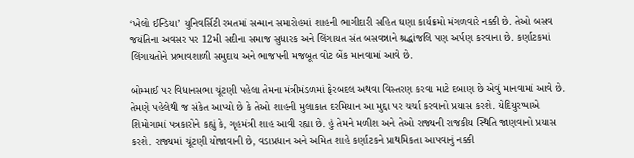‘ખેલો ઈન્ડિયા’ યુનિવર્સિટી રમતમાં સન્માન સમારોહમાં શાહની ભાગીદારી સહિત ઘણા કાર્યક્રમો મંગળવારે નક્કી છે. તેઓ બસવ જયંતિના અવસર પર 12મી સદીના સમાજ સુધારક અને લિંગાયત સંત બસવન્નાને શ્રદ્ધાંજલિ પણ અર્પણ કરવાના છે. કર્ણાટકમાં લિંગાયતોને પ્રભાવશાળી સમુદાય અને ભાજપની મજબૂત વોટ બેંક માનવામાં આવે છે.

બોમ્માઈ પર વિધાનસભા ચૂંટણી પહેલા તેમના મંત્રીમંડળમાં ફેરબદલ અથવા વિસ્તરણ કરવા માટે દબાણ છે એવું માનવામાં આવે છે. તેમણે પહેલેથી જ સંકેત આપ્યો છે કે તેઓ શાહની મુલાકાત દરમિયાન આ મુદ્દા પર ચર્ચા કરવાનો પ્રયાસ કરશે. યેદિયુરપ્પાએ શિમોગામાં પત્રકારોને કહ્યું કે, ગૃહમંત્રી શાહ આવી રહ્યા છે. હું તેમને મળીશ અને તેઓ રાજ્યની રાજકીય સ્થિતિ જાણવાનો પ્રયાસ કરશે. રાજ્યમાં ચૂંટણી યોજાવાની છે, વડાપ્રધાન અને અમિત શાહે કર્ણાટકને પ્રાથમિકતા આપવાનું નક્કી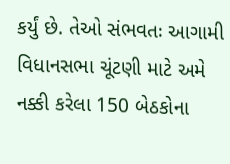કર્યું છે. તેઓ સંભવતઃ આગામી વિધાનસભા ચૂંટણી માટે અમે નક્કી કરેલા 150 બેઠકોના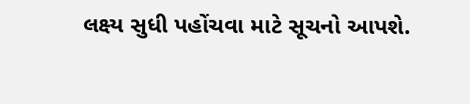લક્ષ્ય સુધી પહોંચવા માટે સૂચનો આપશે.